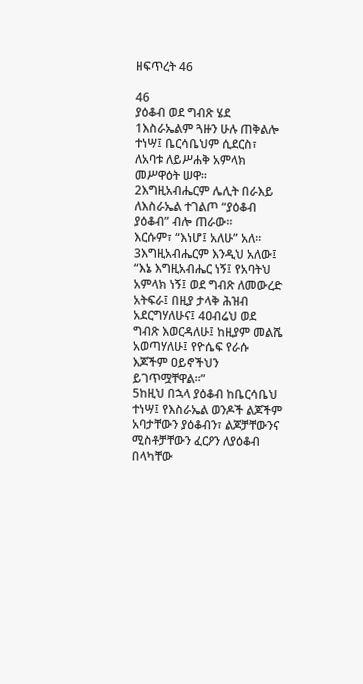ዘፍጥረት 46

46
ያዕቆብ ወደ ግብጽ ሄደ
1እስራኤልም ጓዙን ሁሉ ጠቅልሎ ተነሣ፤ ቤርሳቤህም ሲደርስ፣ ለአባቱ ለይሥሐቅ አምላክ መሥዋዕት ሠዋ።
2እግዚአብሔርም ሌሊት በራእይ ለእስራኤል ተገልጦ “ያዕቆብ ያዕቆብ” ብሎ ጠራው።
እርሱም፣ “እነሆ፤ አለሁ” አለ።
3እግዚአብሔርም እንዲህ አለው፤ “እኔ እግዚአብሔር ነኝ፤ የአባትህ አምላክ ነኝ፤ ወደ ግብጽ ለመውረድ አትፍራ፤ በዚያ ታላቅ ሕዝብ አደርግሃለሁና፤ 4ዐብሬህ ወደ ግብጽ እወርዳለሁ፤ ከዚያም መልሼ አወጣሃለሁ፤ የዮሴፍ የራሱ እጆችም ዐይኖችህን ይገጥሟቸዋል።”
5ከዚህ በኋላ ያዕቆብ ከቤርሳቤህ ተነሣ፤ የእስራኤል ወንዶች ልጆችም አባታቸውን ያዕቆብን፣ ልጆቻቸውንና ሚስቶቻቸውን ፈርዖን ለያዕቆብ በላካቸው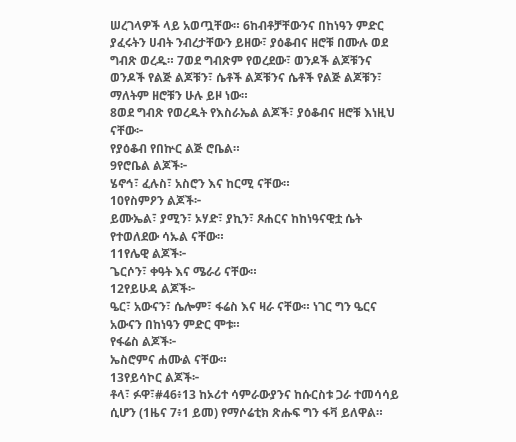ሠረገላዎች ላይ አወጧቸው። 6ከብቶቻቸውንና በከነዓን ምድር ያፈሩትን ሀብት ንብረታቸውን ይዘው፣ ያዕቆብና ዘሮቹ በሙሉ ወደ ግብጽ ወረዱ። 7ወደ ግብጽም የወረደው፣ ወንዶች ልጆቹንና ወንዶች የልጅ ልጆቹን፣ ሴቶች ልጆቹንና ሴቶች የልጅ ልጆቹን፣ ማለትም ዘሮቹን ሁሉ ይዞ ነው።
8ወደ ግብጽ የወረዱት የእስራኤል ልጆች፣ ያዕቆብና ዘሮቹ እነዚህ ናቸው፦
የያዕቆብ የበኵር ልጅ ሮቤል።
9የሮቤል ልጆች፦
ሄኖኅ፣ ፈሉስ፣ አስሮን እና ከርሚ ናቸው።
10የስምዖን ልጆች፦
ይሙኤል፣ ያሚን፣ ኦሃድ፣ ያኪን፣ ጾሐርና ከከነዓናዊቷ ሴት የተወለደው ሳኡል ናቸው።
11የሌዊ ልጆች፦
ጌርሶን፣ ቀዓት እና ሜራሪ ናቸው።
12የይሁዳ ልጆች፦
ዔር፣ አውናን፣ ሴሎም፣ ፋሬስ እና ዛራ ናቸው። ነገር ግን ዔርና አውናን በከነዓን ምድር ሞቱ።
የፋሬስ ልጆች፦
ኤስሮምና ሐሙል ናቸው።
13የይሳኮር ልጆች፦
ቶላ፣ ፉዋ፣#46፥13 ከኦሪተ ሳምራውያንና ከሱርስቱ ጋራ ተመሳሳይ ሲሆን (1ዜና 7፥1 ይመ) የማሶሬቲክ ጽሑፍ ግን ፋቫ ይለዋል።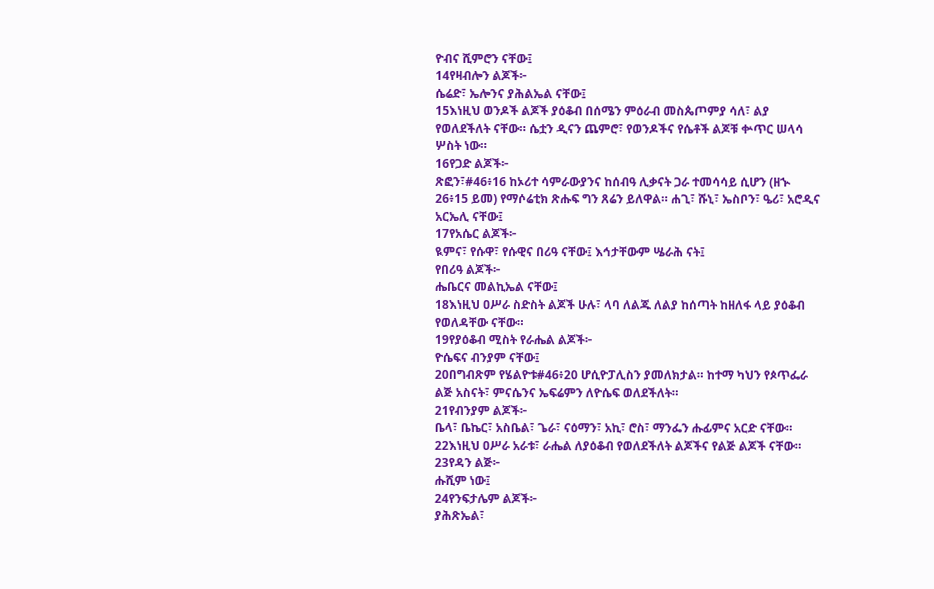ዮብና ሺምሮን ናቸው፤
14የዛብሎን ልጆች፦
ሴሬድ፣ ኤሎንና ያሕልኤል ናቸው፤
15እነዚህ ወንዶች ልጆች ያዕቆብ በሰሜን ምዕራብ መስጴጦምያ ሳለ፣ ልያ የወለደችለት ናቸው። ሴቷን ዲናን ጨምሮ፣ የወንዶችና የሴቶች ልጆቹ ቍጥር ሠላሳ ሦስት ነው።
16የጋድ ልጆች፦
ጽፎን፣#46፥16 ከኦሪተ ሳምራውያንና ከሰብዓ ሊቃናት ጋራ ተመሳሳይ ሲሆን (ዘኍ 26፥15 ይመ) የማሶሬቲክ ጽሑፍ ግን ጸሬን ይለዋል። ሐጊ፣ ሹኒ፣ ኤስቦን፣ ዔሪ፣ አሮዲና አርኤሊ ናቸው፤
17የአሴር ልጆች፦
ዪምና፣ የሱዋ፣ የሱዊና በሪዓ ናቸው፤ እኅታቸውም ሤራሕ ናት፤
የበሪዓ ልጆች፦
ሔቤርና መልኪኤል ናቸው፤
18እነዚህ ዐሥራ ስድስት ልጆች ሁሉ፣ ላባ ለልጁ ለልያ ከሰጣት ከዘለፋ ላይ ያዕቆብ የወለዳቸው ናቸው።
19የያዕቆብ ሚስት የራሔል ልጆች፦
ዮሴፍና ብንያም ናቸው፤
20በግብጽም የሄልዮቱ#46፥20 ሆሲዮፓሊስን ያመለክታል። ከተማ ካህን የጶጥፌራ ልጅ አስናት፣ ምናሴንና ኤፍሬምን ለዮሴፍ ወለደችለት።
21የብንያም ልጆች፦
ቤላ፣ ቤኬር፣ አስቤል፣ ጌራ፣ ናዕማን፣ አኪ፣ ሮስ፣ ማንፌን ሑፊምና አርድ ናቸው።
22እነዚህ ዐሥራ አራቱ፣ ራሔል ለያዕቆብ የወለደችለት ልጆችና የልጅ ልጆች ናቸው።
23የዳን ልጅ፦
ሑሺም ነው፤
24የንፍታሌም ልጆች፦
ያሕጽኤል፣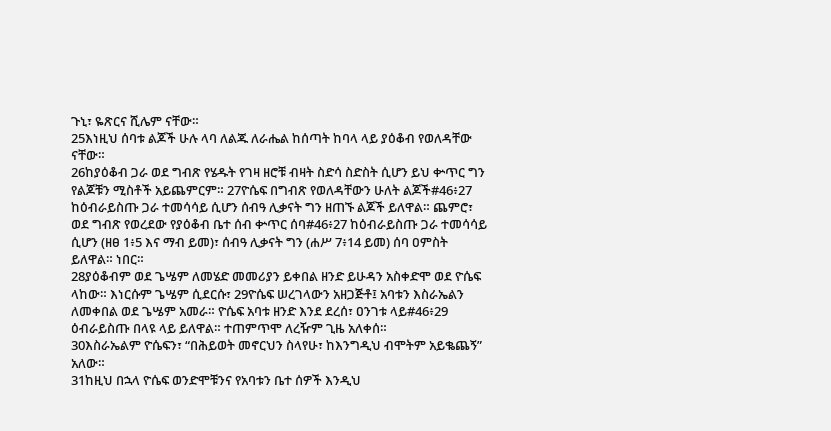ጉኒ፣ ዬጽርና ሺሌም ናቸው።
25እነዚህ ሰባቱ ልጆች ሁሉ ላባ ለልጁ ለራሔል ከሰጣት ከባላ ላይ ያዕቆብ የወለዳቸው ናቸው።
26ከያዕቆብ ጋራ ወደ ግብጽ የሄዱት የገዛ ዘሮቹ ብዛት ስድሳ ስድስት ሲሆን ይህ ቍጥር ግን የልጆቹን ሚስቶች አይጨምርም። 27ዮሴፍ በግብጽ የወለዳቸውን ሁለት ልጆች#46፥27 ከዕብራይስጡ ጋራ ተመሳሳይ ሲሆን ሰብዓ ሊቃናት ግን ዘጠኙ ልጆች ይለዋል። ጨምሮ፣ ወደ ግብጽ የወረደው የያዕቆብ ቤተ ሰብ ቍጥር ሰባ#46፥27 ከዕብራይስጡ ጋራ ተመሳሳይ ሲሆን (ዘፀ 1፥5 እና ማብ ይመ)፣ ሰብዓ ሊቃናት ግን (ሐሥ 7፥14 ይመ) ሰባ ዐምስት ይለዋል። ነበር።
28ያዕቆብም ወደ ጌሤም ለመሄድ መመሪያን ይቀበል ዘንድ ይሁዳን አስቀድሞ ወደ ዮሴፍ ላከው። እነርሱም ጌሤም ሲደርሱ፣ 29ዮሴፍ ሠረገላውን አዘጋጅቶ፤ አባቱን እስራኤልን ለመቀበል ወደ ጌሤም አመራ። ዮሴፍ አባቱ ዘንድ እንደ ደረሰ፣ ዐንገቱ ላይ#46፥29 ዕብራይስጡ በላዩ ላይ ይለዋል። ተጠምጥሞ ለረዥም ጊዜ አለቀሰ።
30እስራኤልም ዮሴፍን፣ “በሕይወት መኖርህን ስላየሁ፣ ከእንግዲህ ብሞትም አይቈጨኝ” አለው።
31ከዚህ በኋላ ዮሴፍ ወንድሞቹንና የአባቱን ቤተ ሰዎች እንዲህ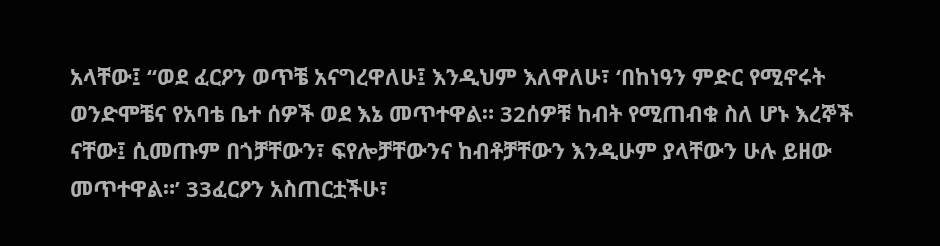አላቸው፤ “ወደ ፈርዖን ወጥቼ አናግረዋለሁ፤ እንዲህም እለዋለሁ፣ ‘በከነዓን ምድር የሚኖሩት ወንድሞቼና የአባቴ ቤተ ሰዎች ወደ እኔ መጥተዋል። 32ሰዎቹ ከብት የሚጠብቁ ስለ ሆኑ እረኞች ናቸው፤ ሲመጡም በጎቻቸውን፣ ፍየሎቻቸውንና ከብቶቻቸውን እንዲሁም ያላቸውን ሁሉ ይዘው መጥተዋል።’ 33ፈርዖን አስጠርቷችሁ፣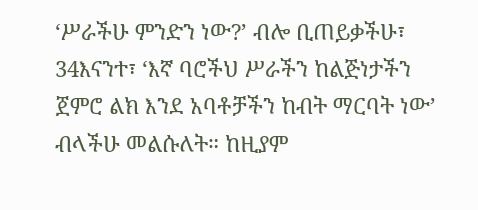‘ሥራችሁ ምንድን ነው?’ ብሎ ቢጠይቃችሁ፣ 34እናንተ፣ ‘እኛ ባሮችህ ሥራችን ከልጅነታችን ጀምሮ ልክ እንደ አባቶቻችን ከብት ማርባት ነው’ ብላችሁ መልሱለት። ከዚያም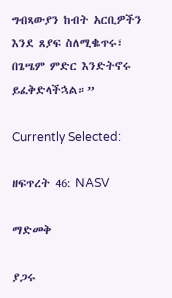ግብጻውያን ከብት አርቢዎችን እንደ ጸያፍ ስለሚቈጥሩ፣ በጌሤም ምድር እንድትኖሩ ይፈቅድላችኋል።”

Currently Selected:

ዘፍጥረት 46: NASV

ማድመቅ

ያጋሩ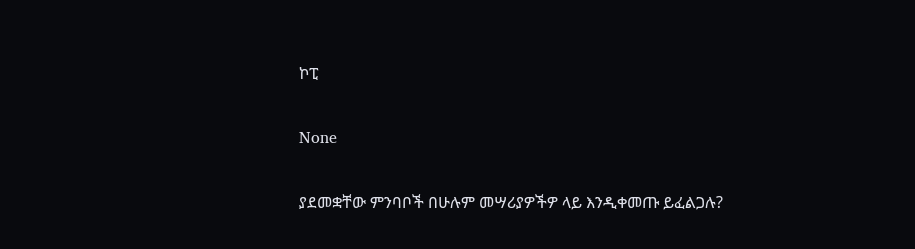ኮፒ

None

ያደመቋቸው ምንባቦች በሁሉም መሣሪያዎችዎ ላይ እንዲቀመጡ ይፈልጋሉ?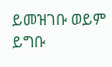ይመዝገቡ ወይም ይግቡ